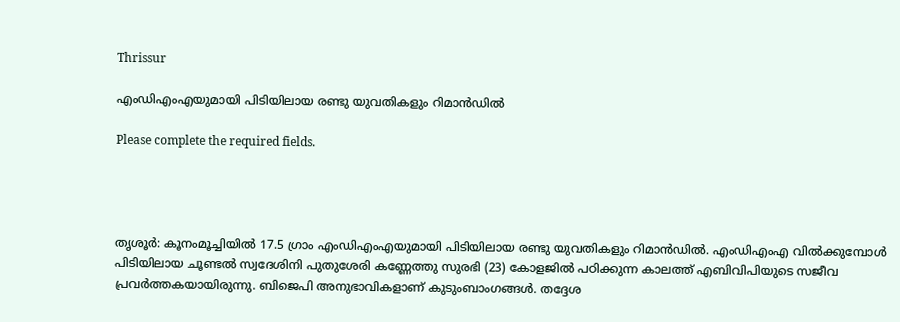Thrissur

എംഡിഎംഎയുമായി പിടിയിലായ രണ്ടു യുവതികളും റിമാന്‍ഡില്‍

Please complete the required fields.




തൃശൂര്‍: കൂനംമൂച്ചിയില്‍ 17.5 ഗ്രാം എംഡിഎംഎയുമായി പിടിയിലായ രണ്ടു യുവതികളും റിമാന്‍ഡില്‍. എംഡിഎംഎ വില്‍ക്കുമ്പോള്‍ പിടിയിലായ ചൂണ്ടല്‍ സ്വദേശിനി പുതുശേരി കണ്ണേത്തു സുരഭി (23) കോളജില്‍ പഠിക്കുന്ന കാലത്ത് എബിവിപിയുടെ സജീവ പ്രവര്‍ത്തകയായിരുന്നു. ബിജെപി അനുഭാവികളാണ് കുടുംബാംഗങ്ങള്‍. തദ്ദേശ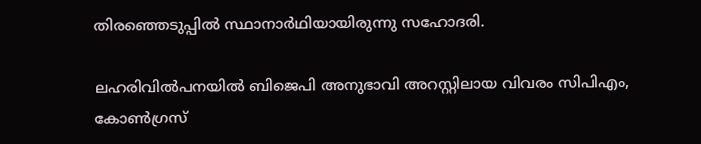തിരഞ്ഞെടുപ്പില്‍ സ്ഥാനാര്‍ഥിയായിരുന്നു സഹോദരി.

ലഹരിവില്‍പനയില്‍ ബിജെപി അനുഭാവി അറസ്റ്റിലായ വിവരം സിപിഎം, കോണ്‍ഗ്രസ്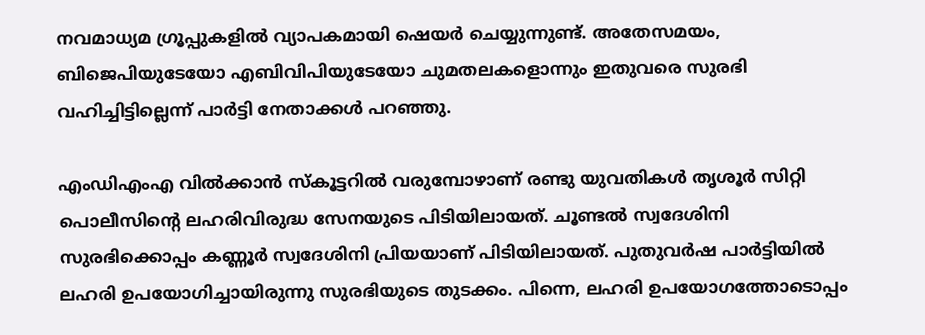നവമാധ്യമ ഗ്രൂപ്പുകളില്‍ വ്യാപകമായി ഷെയര്‍ ചെയ്യുന്നുണ്ട്. അതേസമയം, ബിജെപിയുടേയോ എബിവിപിയുടേയോ ചുമതലകളൊന്നും ഇതുവരെ സുരഭി വഹിച്ചിട്ടില്ലെന്ന് പാര്‍ട്ടി നേതാക്കള്‍ പറഞ്ഞു.

എംഡിഎംഎ വില്‍ക്കാന്‍ സ്കൂട്ടറില്‍ വരുമ്പോഴാണ് രണ്ടു യുവതികള്‍ തൃശൂര്‍ സിറ്റി പൊലീസിന്റെ ലഹരിവിരുദ്ധ സേനയുടെ പിടിയിലായത്. ചൂണ്ടല്‍ സ്വദേശിനി സുരഭിക്കൊപ്പം കണ്ണൂര്‍ സ്വദേശിനി പ്രിയയാണ് പിടിയിലായത്. പുതുവര്‍ഷ പാര്‍ട്ടിയില്‍ ലഹരി ഉപയോഗിച്ചായിരുന്നു സുരഭിയുടെ തുടക്കം. പിന്നെ, ലഹരി ഉപയോഗത്തോടൊപ്പം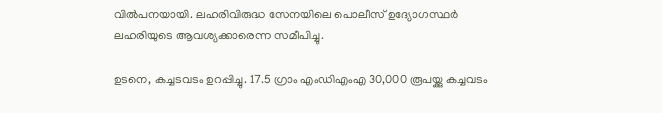വില്‍പനയായി. ലഹരിവിരുദ്ധ സേനയിലെ പൊലീസ് ഉദ്യോഗസ്ഥര്‍ ലഹരിയുടെ ആവശ്യക്കാരെന്ന സമീപിച്ചു.

ഉടനെ, കച്ചടവടം ഉറപ്പിച്ചു. 17.5 ഗ്രാം എംഡിഎംഎ 30,000 രൂപയ്ക്കു കച്ചവടം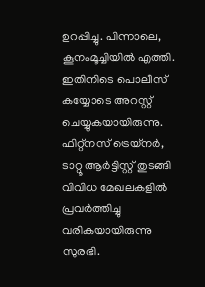ഉറപ്പിച്ചു. പിന്നാലെ, കൂനംമൂച്ചിയില്‍ എത്തി. ഇതിനിടെ പൊലീസ് കയ്യോടെ അറസ്റ്റ് ചെയ്യുകയായിരുന്നു. ഫിറ്റ്നസ് ട്രെയ്നര്‍, ടാറ്റൂ ആര്‍ട്ടിസ്റ്റ് തുടങ്ങി വിവിധ മേഖലകളില്‍ പ്രവര്‍ത്തിച്ചു വരികയായിരുന്നു സുരഭി.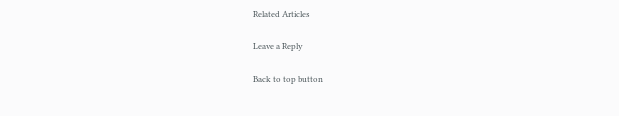Related Articles

Leave a Reply

Back to top button